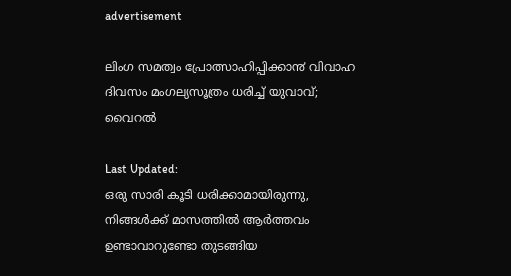advertisement

ലിംഗ സമത്വം പ്രോത്സാഹിപ്പിക്കാ൯ വിവാഹ ദിവസം മംഗല്യസൂത്രം ധരിച്ച് യുവാവ്; വൈറൽ

Last Updated:
ഒരു സാരി കൂടി ധരിക്കാമായിരുന്നു, നിങ്ങൾക്ക് മാസത്തിൽ ആർത്തവം ഉണ്ടാവാറുണ്ടോ തുടങ്ങിയ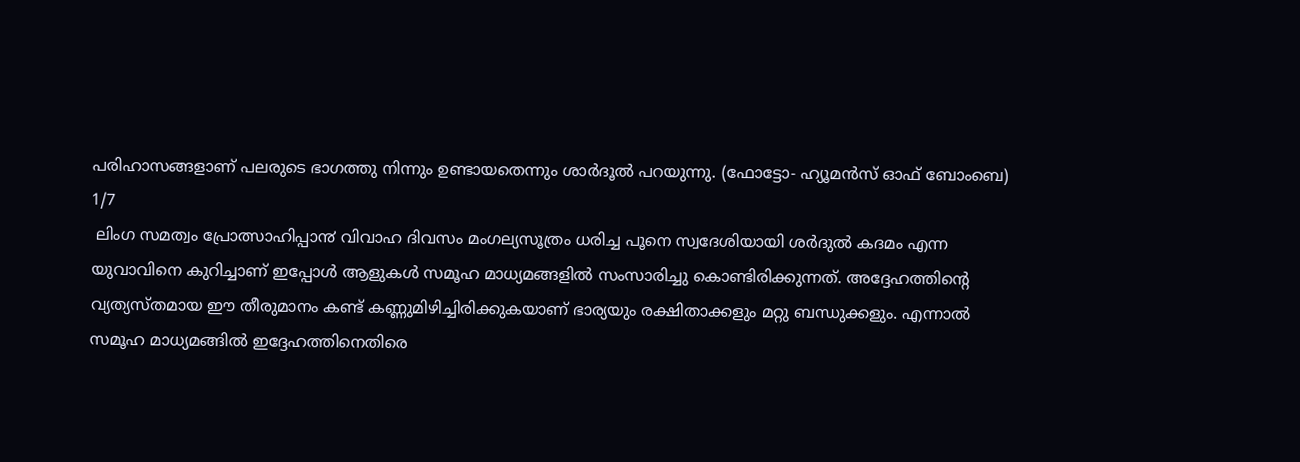പരിഹാസങ്ങളാണ് പലരുടെ ഭാഗത്തു നിന്നും ഉണ്ടായതെന്നും ശാർദൂൽ പറയുന്നു. (ഫോട്ടോ- ഹ്യൂമൻസ് ഓഫ് ബോംബെ)
1/7
 ലിംഗ സമത്വം പ്രോത്സാഹിപ്പാ൯ വിവാഹ ദിവസം മംഗല്യസൂത്രം ധരിച്ച പൂനെ സ്വദേശിയായി ശർദുൽ കദമം എന്ന യുവാവിനെ കുറിച്ചാണ് ഇപ്പോൾ ആളുകൾ സമൂഹ മാധ്യമങ്ങളിൽ സംസാരിച്ചു കൊണ്ടിരിക്കുന്നത്. അദ്ദേഹത്തിന്റെ വ്യത്യസ്തമായ ഈ തീരുമാനം കണ്ട് കണ്ണുമിഴിച്ചിരിക്കുകയാണ് ഭാര്യയും രക്ഷിതാക്കളും മറ്റു ബന്ധുക്കളും. എന്നാൽ സമൂഹ മാധ്യമങ്ങിൽ ഇദ്ദേഹത്തിനെതിരെ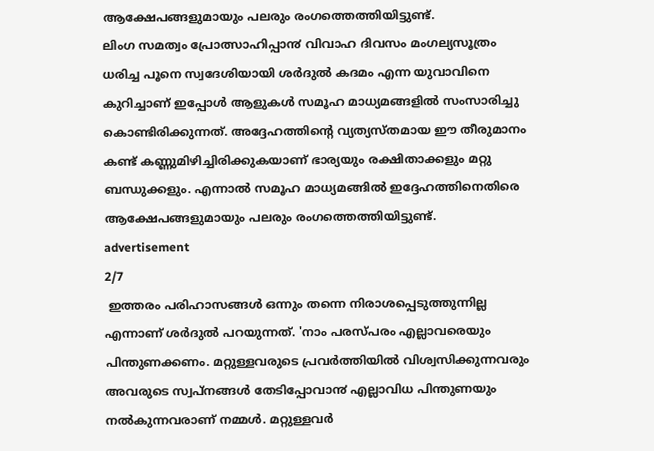ആക്ഷേപങ്ങളുമായും പലരും രംഗത്തെത്തിയിട്ടുണ്ട്.
ലിംഗ സമത്വം പ്രോത്സാഹിപ്പാ൯ വിവാഹ ദിവസം മംഗല്യസൂത്രം ധരിച്ച പൂനെ സ്വദേശിയായി ശർദുൽ കദമം എന്ന യുവാവിനെ കുറിച്ചാണ് ഇപ്പോൾ ആളുകൾ സമൂഹ മാധ്യമങ്ങളിൽ സംസാരിച്ചു കൊണ്ടിരിക്കുന്നത്. അദ്ദേഹത്തിന്റെ വ്യത്യസ്തമായ ഈ തീരുമാനം കണ്ട് കണ്ണുമിഴിച്ചിരിക്കുകയാണ് ഭാര്യയും രക്ഷിതാക്കളും മറ്റു ബന്ധുക്കളും. എന്നാൽ സമൂഹ മാധ്യമങ്ങിൽ ഇദ്ദേഹത്തിനെതിരെ ആക്ഷേപങ്ങളുമായും പലരും രംഗത്തെത്തിയിട്ടുണ്ട്.
advertisement
2/7
 ഇത്തരം പരിഹാസങ്ങൾ ഒന്നും തന്നെ നിരാശപ്പെടുത്തുന്നില്ല എന്നാണ് ശർദുൽ പറയുന്നത്. 'നാം പരസ്പരം എല്ലാവരെയും പിന്തുണക്കണം. മറ്റുള്ളവരുടെ പ്രവർത്തിയിൽ വിശ്വസിക്കുന്നവരും അവരുടെ സ്വപ്നങ്ങൾ തേടിപ്പോവാ൯ എല്ലാവിധ പിന്തുണയും നൽകുന്നവരാണ് നമ്മൾ. മറ്റുള്ളവർ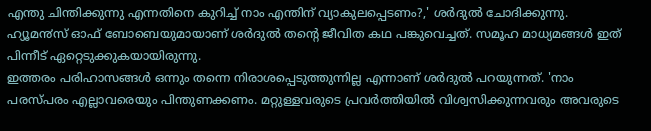എന്തു ചിന്തിക്കുന്നു എന്നതിനെ കുറിച്ച് നാം എന്തിന് വ്യാകുലപ്പെടണം?,' ശർദുൽ ചോദിക്കുന്നു. ഹ്യൂമ൯സ് ഓഫ് ബോബെയുമായാണ് ശർദുൽ തന്റെ ജീവിത കഥ പങ്കുവെച്ചത്. സമൂഹ മാധ്യമങ്ങൾ ഇത് പിന്നീട് ഏറ്റെടുക്കുകയായിരുന്നു.
ഇത്തരം പരിഹാസങ്ങൾ ഒന്നും തന്നെ നിരാശപ്പെടുത്തുന്നില്ല എന്നാണ് ശർദുൽ പറയുന്നത്. 'നാം പരസ്പരം എല്ലാവരെയും പിന്തുണക്കണം. മറ്റുള്ളവരുടെ പ്രവർത്തിയിൽ വിശ്വസിക്കുന്നവരും അവരുടെ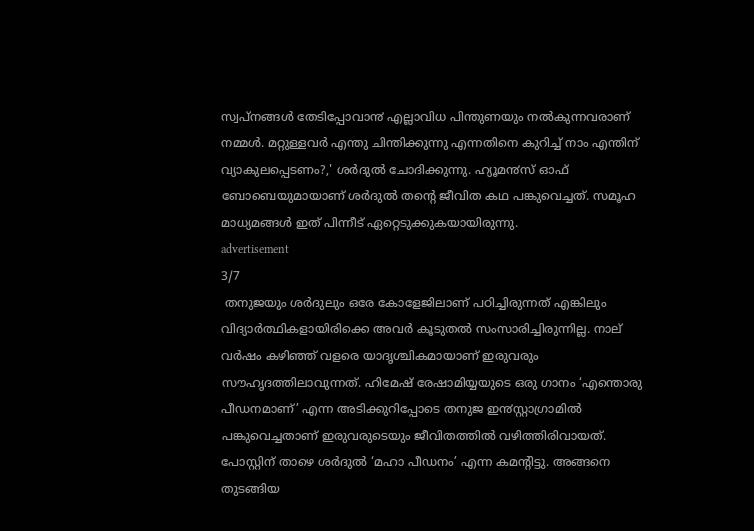സ്വപ്നങ്ങൾ തേടിപ്പോവാ൯ എല്ലാവിധ പിന്തുണയും നൽകുന്നവരാണ് നമ്മൾ. മറ്റുള്ളവർ എന്തു ചിന്തിക്കുന്നു എന്നതിനെ കുറിച്ച് നാം എന്തിന് വ്യാകുലപ്പെടണം?,' ശർദുൽ ചോദിക്കുന്നു. ഹ്യൂമ൯സ് ഓഫ് ബോബെയുമായാണ് ശർദുൽ തന്റെ ജീവിത കഥ പങ്കുവെച്ചത്. സമൂഹ മാധ്യമങ്ങൾ ഇത് പിന്നീട് ഏറ്റെടുക്കുകയായിരുന്നു.
advertisement
3/7
 തനുജയും ശർദുലും ഒരേ കോളേജിലാണ് പഠിച്ചിരുന്നത് എങ്കിലും വിദ്യാർത്ഥികളായിരിക്കെ അവർ കൂടുതൽ സംസാരിച്ചിരുന്നില്ല. നാല് വർഷം കഴിഞ്ഞ് വളരെ യാദൃശ്ചികമായാണ് ഇരുവരും സൗഹൃദത്തിലാവുന്നത്. ഹിമേഷ് രേഷാമിയ്യയുടെ ഒരു ഗാനം ‘എന്തൊരു പീഡനമാണ്’ എന്ന അടിക്കുറിപ്പോടെ തനുജ ഇ൯സ്റ്റാഗ്രാമിൽ പങ്കുവെച്ചതാണ് ഇരുവരുടെയും ജീവിതത്തിൽ വഴിത്തിരിവായത്. പോസ്റ്റിന് താഴെ ശർദുൽ ‘മഹാ പീഡനം’ എന്ന കമന്റിട്ടു. അങ്ങനെ തുടങ്ങിയ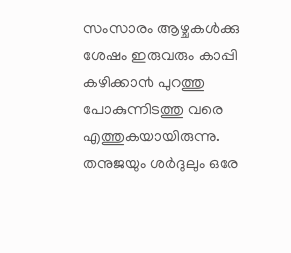സംസാരം ആഴ്ചകൾക്കു ശേഷം ഇരുവരും കാപ്പി കഴിക്കാ൯ പുറത്തു പോകുന്നിടത്തു വരെ എത്തുകയായിരുന്നു.
തനുജയും ശർദുലും ഒരേ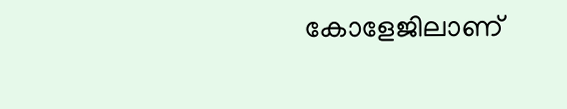കോളേജിലാണ്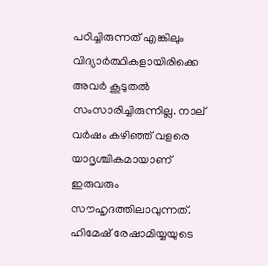പഠിച്ചിരുന്നത് എങ്കിലും വിദ്യാർത്ഥികളായിരിക്കെ അവർ കൂടുതൽ സംസാരിച്ചിരുന്നില്ല. നാല് വർഷം കഴിഞ്ഞ് വളരെ യാദൃശ്ചികമായാണ് ഇരുവരും സൗഹൃദത്തിലാവുന്നത്. ഹിമേഷ് രേഷാമിയ്യയുടെ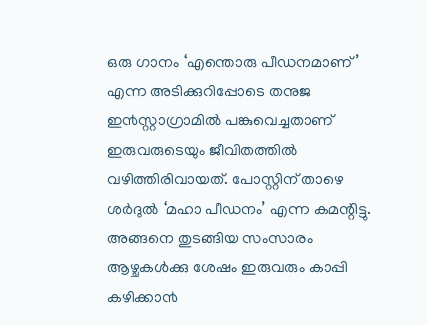ഒരു ഗാനം ‘എന്തൊരു പീഡനമാണ്’ എന്ന അടിക്കുറിപ്പോടെ തനുജ ഇ൯സ്റ്റാഗ്രാമിൽ പങ്കുവെച്ചതാണ് ഇരുവരുടെയും ജീവിതത്തിൽ വഴിത്തിരിവായത്. പോസ്റ്റിന് താഴെ ശർദുൽ ‘മഹാ പീഡനം’ എന്ന കമന്റിട്ടു. അങ്ങനെ തുടങ്ങിയ സംസാരം ആഴ്ചകൾക്കു ശേഷം ഇരുവരും കാപ്പി കഴിക്കാ൯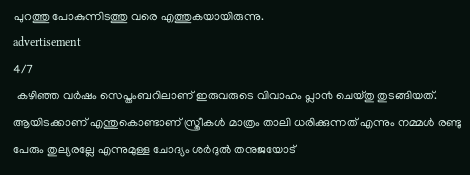പുറത്തു പോകുന്നിടത്തു വരെ എത്തുകയായിരുന്നു.
advertisement
4/7
 കഴിഞ്ഞ വർഷം സെപ്തംബറിലാണ് ഇരുവരുടെ വിവാഹം പ്ലാ൯ ചെയ്തു തുടങ്ങിയത്. ആയിടക്കാണ് എന്തുകൊണ്ടാണ് സ്ത്രീകൾ മാത്രം താലി ധരിക്കുന്നത് എന്നും നമ്മൾ രണ്ടു പേരും തുല്യരല്ലേ എന്നുമുള്ള ചോദ്യം ശർദുൽ തനുജയോട്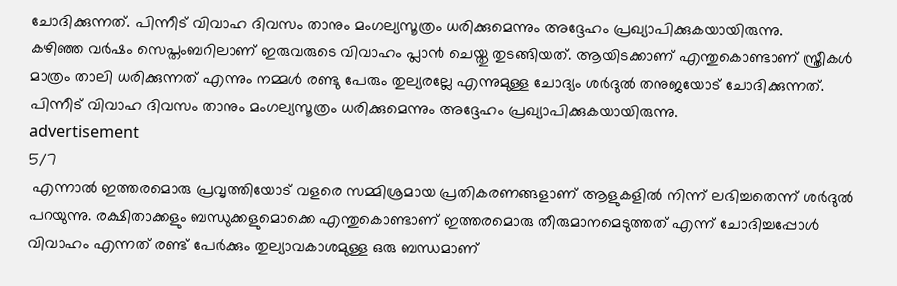ചോദിക്കുന്നത്. പിന്നീട് വിവാഹ ദിവസം താനും മംഗല്യസൂത്രം ധരിക്കുമെന്നും അദ്ദേഹം പ്രഖ്യാപിക്കുകയായിരുന്നു.
കഴിഞ്ഞ വർഷം സെപ്തംബറിലാണ് ഇരുവരുടെ വിവാഹം പ്ലാ൯ ചെയ്തു തുടങ്ങിയത്. ആയിടക്കാണ് എന്തുകൊണ്ടാണ് സ്ത്രീകൾ മാത്രം താലി ധരിക്കുന്നത് എന്നും നമ്മൾ രണ്ടു പേരും തുല്യരല്ലേ എന്നുമുള്ള ചോദ്യം ശർദുൽ തനുജയോട് ചോദിക്കുന്നത്. പിന്നീട് വിവാഹ ദിവസം താനും മംഗല്യസൂത്രം ധരിക്കുമെന്നും അദ്ദേഹം പ്രഖ്യാപിക്കുകയായിരുന്നു.
advertisement
5/7
 എന്നാൽ ഇത്തരമൊരു പ്രവൃത്തിയോട് വളരെ സമ്മിശ്രമായ പ്രതികരണങ്ങളാണ് ആളുകളിൽ നിന്ന് ലഭിച്ചതെന്ന് ശർദുൽ പറയുന്നു. രക്ഷിതാക്കളും ബന്ധുക്കളുമൊക്കെ എന്തുകൊണ്ടാണ് ഇത്തരമൊരു തീരുമാനമെടുത്തത് എന്ന് ചോദിച്ചപ്പോൾ വിവാഹം എന്നത് രണ്ട് പേർക്കും തുല്യാവകാശമുള്ള ഒരു ബന്ധമാണ്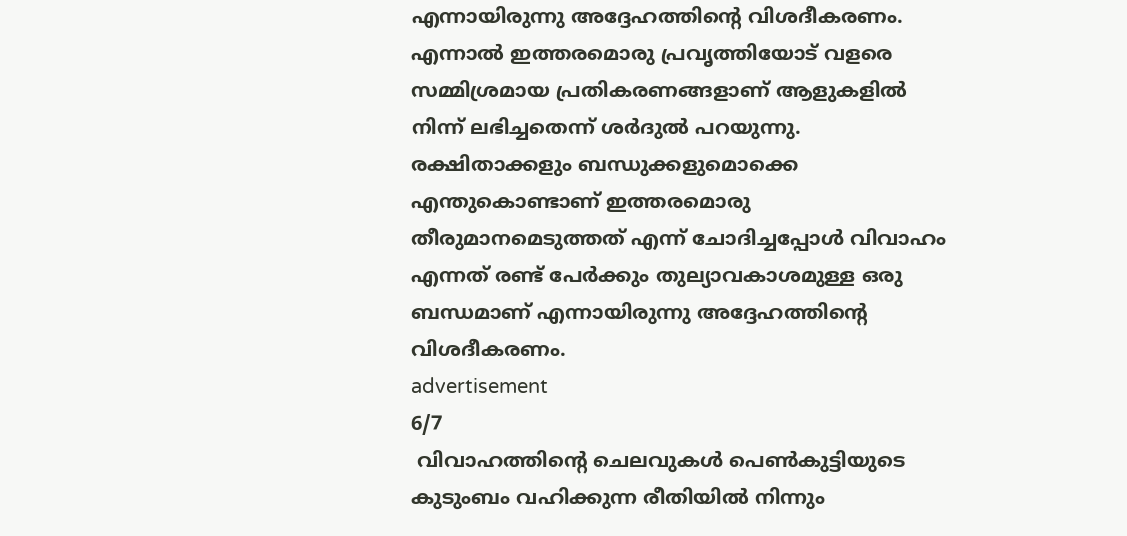എന്നായിരുന്നു അദ്ദേഹത്തിന്റെ വിശദീകരണം.
എന്നാൽ ഇത്തരമൊരു പ്രവൃത്തിയോട് വളരെ സമ്മിശ്രമായ പ്രതികരണങ്ങളാണ് ആളുകളിൽ നിന്ന് ലഭിച്ചതെന്ന് ശർദുൽ പറയുന്നു. രക്ഷിതാക്കളും ബന്ധുക്കളുമൊക്കെ എന്തുകൊണ്ടാണ് ഇത്തരമൊരു തീരുമാനമെടുത്തത് എന്ന് ചോദിച്ചപ്പോൾ വിവാഹം എന്നത് രണ്ട് പേർക്കും തുല്യാവകാശമുള്ള ഒരു ബന്ധമാണ് എന്നായിരുന്നു അദ്ദേഹത്തിന്റെ വിശദീകരണം.
advertisement
6/7
 വിവാഹത്തിന്റെ ചെലവുകൾ പെണ്‍കുട്ടിയുടെ കുടുംബം വഹിക്കുന്ന രീതിയിൽ നിന്നും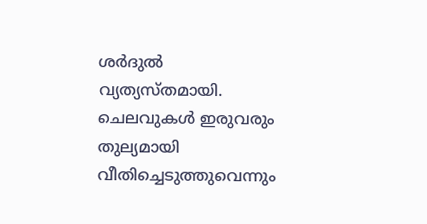ശർദുൽ വ്യത്യസ്തമായി. ചെലവുകൾ ഇരുവരും തുല്യമായി വീതിച്ചെടുത്തുവെന്നും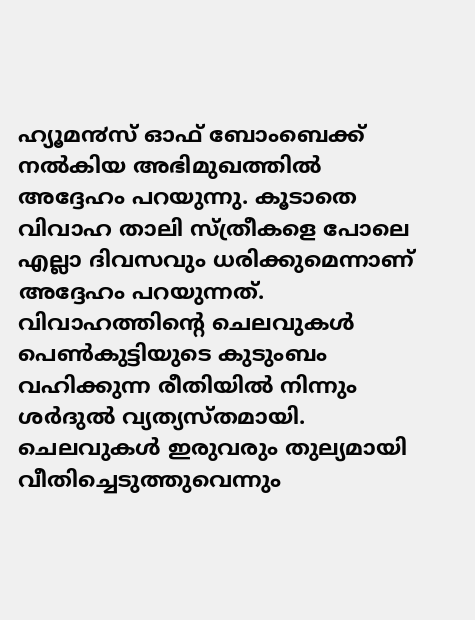ഹ്യൂമ൯സ് ഓഫ് ബോംബെക്ക് നൽകിയ അഭിമുഖത്തിൽ അദ്ദേഹം പറയുന്നു. കൂടാതെ വിവാഹ താലി സ്ത്രീകളെ പോലെ എല്ലാ ദിവസവും ധരിക്കുമെന്നാണ് അദ്ദേഹം പറയുന്നത്.
വിവാഹത്തിന്റെ ചെലവുകൾ പെണ്‍കുട്ടിയുടെ കുടുംബം വഹിക്കുന്ന രീതിയിൽ നിന്നും ശർദുൽ വ്യത്യസ്തമായി. ചെലവുകൾ ഇരുവരും തുല്യമായി വീതിച്ചെടുത്തുവെന്നും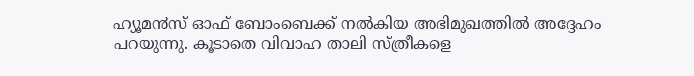ഹ്യൂമ൯സ് ഓഫ് ബോംബെക്ക് നൽകിയ അഭിമുഖത്തിൽ അദ്ദേഹം പറയുന്നു. കൂടാതെ വിവാഹ താലി സ്ത്രീകളെ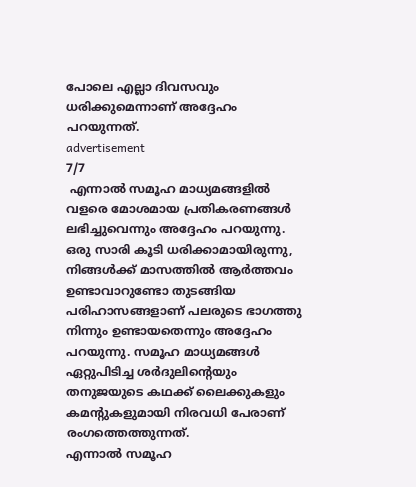പോലെ എല്ലാ ദിവസവും ധരിക്കുമെന്നാണ് അദ്ദേഹം പറയുന്നത്.
advertisement
7/7
 എന്നാൽ സമൂഹ മാധ്യമങ്ങളിൽ വളരെ മോശമായ പ്രതികരണങ്ങൾ ലഭിച്ചുവെന്നും അദ്ദേഹം പറയുന്നു. ഒരു സാരി കൂടി ധരിക്കാമായിരുന്നു, നിങ്ങൾക്ക് മാസത്തിൽ ആർത്തവം ഉണ്ടാവാറുണ്ടോ തുടങ്ങിയ പരിഹാസങ്ങളാണ് പലരുടെ ഭാഗത്തു നിന്നും ഉണ്ടായതെന്നും അദ്ദേഹം പറയുന്നു. സമൂഹ മാധ്യമങ്ങൾ ഏറ്റുപിടിച്ച ശർദുലിന്റെയും തനുജയുടെ കഥക്ക് ലൈക്കുകളും കമന്റുകളുമായി നിരവധി പേരാണ് രംഗത്തെത്തുന്നത്.
എന്നാൽ സമൂഹ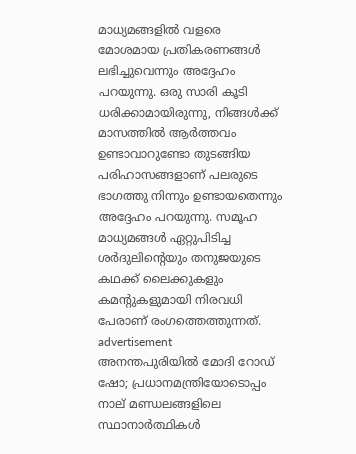മാധ്യമങ്ങളിൽ വളരെ മോശമായ പ്രതികരണങ്ങൾ ലഭിച്ചുവെന്നും അദ്ദേഹം പറയുന്നു. ഒരു സാരി കൂടി ധരിക്കാമായിരുന്നു, നിങ്ങൾക്ക് മാസത്തിൽ ആർത്തവം ഉണ്ടാവാറുണ്ടോ തുടങ്ങിയ പരിഹാസങ്ങളാണ് പലരുടെ ഭാഗത്തു നിന്നും ഉണ്ടായതെന്നും അദ്ദേഹം പറയുന്നു. സമൂഹ മാധ്യമങ്ങൾ ഏറ്റുപിടിച്ച ശർദുലിന്റെയും തനുജയുടെ കഥക്ക് ലൈക്കുകളും കമന്റുകളുമായി നിരവധി പേരാണ് രംഗത്തെത്തുന്നത്.
advertisement
അനന്തപുരിയിൽ മോദി റോഡ് ഷോ; പ്രധാനമന്ത്രിയോടൊപ്പം നാല് മണ്ഡലങ്ങളിലെ സ്ഥാനാർത്ഥികൾ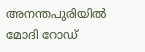അനന്തപുരിയിൽ മോദി റോഡ്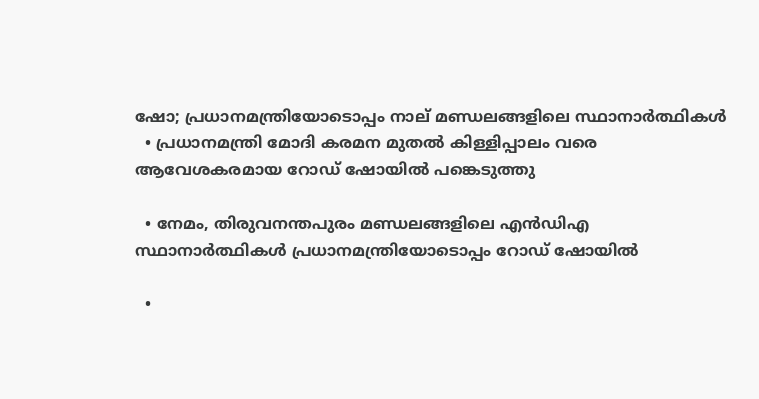ഷോ; പ്രധാനമന്ത്രിയോടൊപ്പം നാല് മണ്ഡലങ്ങളിലെ സ്ഥാനാർത്ഥികൾ
  • പ്രധാനമന്ത്രി മോദി കരമന മുതൽ കിള്ളിപ്പാലം വരെ ആവേശകരമായ റോഡ് ഷോയിൽ പങ്കെടുത്തു

  • നേമം, തിരുവനന്തപുരം മണ്ഡലങ്ങളിലെ എൻഡിഎ സ്ഥാനാർത്ഥികൾ പ്രധാനമന്ത്രിയോടൊപ്പം റോഡ് ഷോയിൽ

  •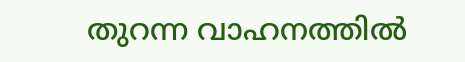തുറന്ന വാഹനത്തിൽ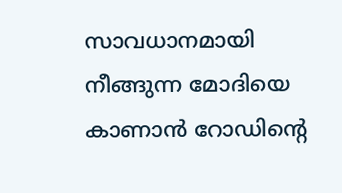സാവധാനമായി നീങ്ങുന്ന മോദിയെ കാണാൻ റോഡിന്റെ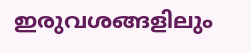ഇരുവശങ്ങളിലും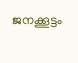ജനക്കൂട്ടം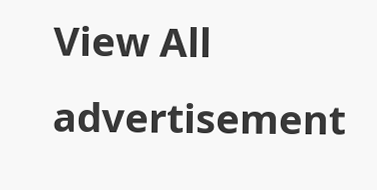View All
advertisement